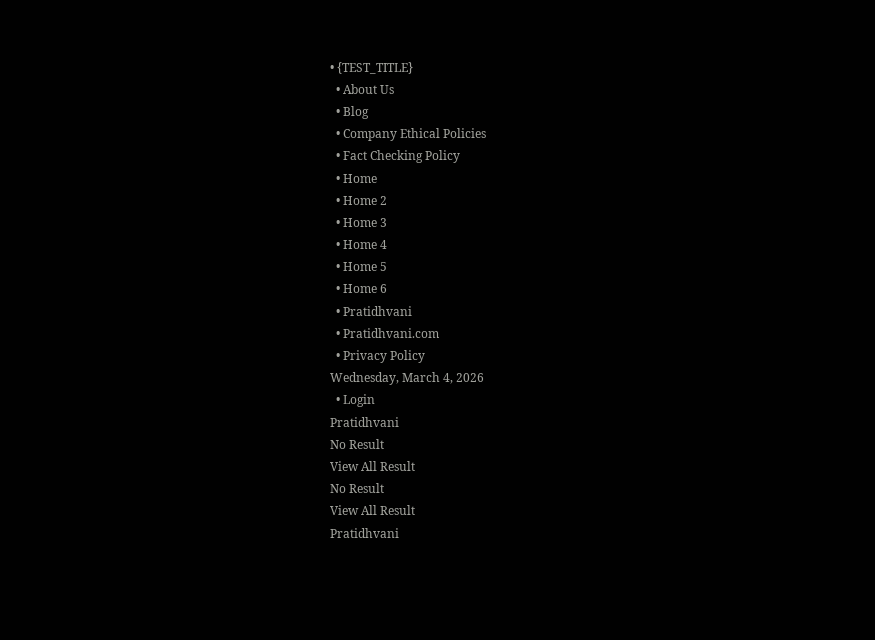• {TEST_TITLE}
  • About Us
  • Blog
  • Company Ethical Policies
  • Fact Checking Policy
  • Home
  • Home 2
  • Home 3
  • Home 4
  • Home 5
  • Home 6
  • Pratidhvani
  • Pratidhvani.com
  • Privacy Policy
Wednesday, March 4, 2026
  • Login
Pratidhvani
No Result
View All Result
No Result
View All Result
Pratidhvani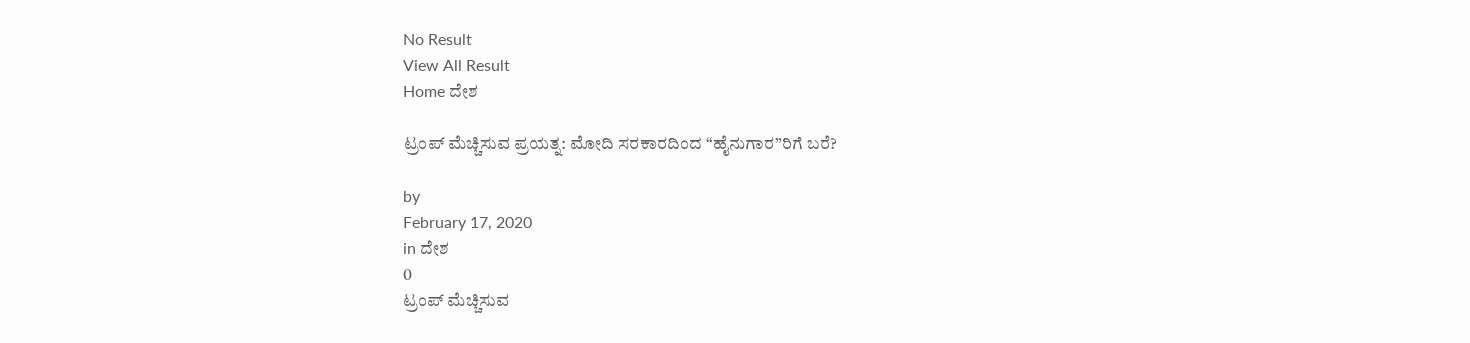No Result
View All Result
Home ದೇಶ

ಟ್ರಂಪ್ ಮೆಚ್ಚಿಸುವ ಪ್ರಯತ್ನ: ಮೋದಿ ಸರಕಾರದಿಂದ “ಹೈನುಗಾರ”ರಿಗೆ ಬರೆ?

by
February 17, 2020
in ದೇಶ
0
ಟ್ರಂಪ್ ಮೆಚ್ಚಿಸುವ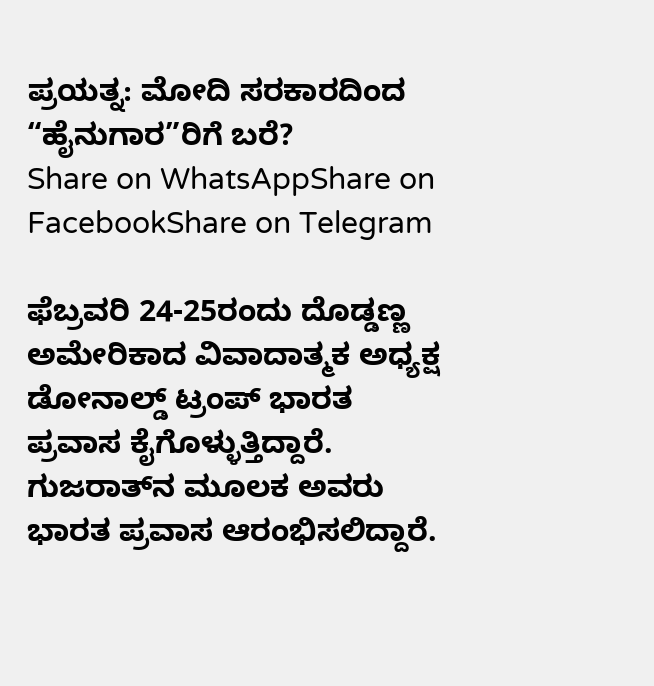ಪ್ರಯತ್ನ: ಮೋದಿ ಸರಕಾರದಿಂದ “ಹೈನುಗಾರ”ರಿಗೆ ಬರೆ?
Share on WhatsAppShare on FacebookShare on Telegram

ಫೆಬ್ರವರಿ 24-25ರಂದು ದೊಡ್ಡಣ್ಣ ಅಮೇರಿಕಾದ ವಿವಾದಾತ್ಮಕ ಅಧ್ಯಕ್ಷ ಡೋನಾಲ್ಡ್ ಟ್ರಂಪ್ ಭಾರತ ಪ್ರವಾಸ ಕೈಗೊಳ್ಳುತ್ತಿದ್ದಾರೆ. ಗುಜರಾತ್‍ನ ಮೂಲಕ ಅವರು ಭಾರತ ಪ್ರವಾಸ ಆರಂಭಿಸಲಿದ್ದಾರೆ.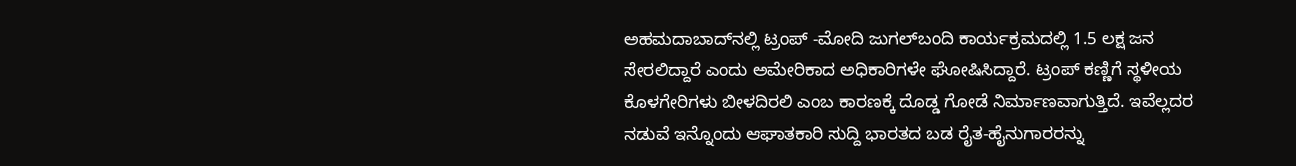ಅಹಮದಾಬಾದ್‍ನಲ್ಲಿ ಟ್ರಂಪ್ -ಮೋದಿ ಜುಗಲ್‍ಬಂದಿ ಕಾರ್ಯಕ್ರಮದಲ್ಲಿ 1.5 ಲಕ್ಷ ಜನ ಸೇರಲಿದ್ದಾರೆ ಎಂದು ಅಮೇರಿಕಾದ ಅಧಿಕಾರಿಗಳೇ ಘೋಷಿಸಿದ್ದಾರೆ. ಟ್ರಂಪ್ ಕಣ್ಣಿಗೆ ಸ್ಥಳೀಯ ಕೊಳಗೇರಿಗಳು ಬೀಳದಿರಲಿ ಎಂಬ ಕಾರಣಕ್ಕೆ ದೊಡ್ಡ ಗೋಡೆ ನಿರ್ಮಾಣವಾಗುತ್ತಿದೆ. ಇವೆಲ್ಲದರ ನಡುವೆ ಇನ್ನೊಂದು ಆಘಾತಕಾರಿ ಸುದ್ದಿ ಭಾರತದ ಬಡ ರೈತ-ಹೈನುಗಾರರನ್ನು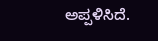ಅಪ್ಪಳಿಸಿದೆ.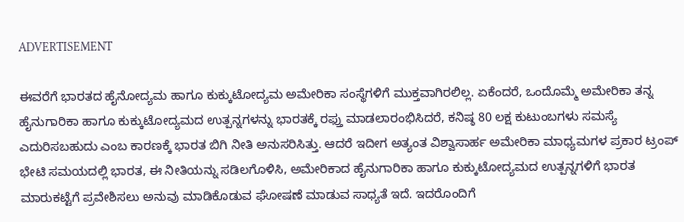ADVERTISEMENT

ಈವರೆಗೆ ಭಾರತದ ಹೈನೋದ್ಯಮ ಹಾಗೂ ಕುಕ್ಕುಟೋದ್ಯಮ ಅಮೇರಿಕಾ ಸಂಸ್ಥೆಗಳಿಗೆ ಮುಕ್ತವಾಗಿರಲಿಲ್ಲ. ಏಕೆಂದರೆ, ಒಂದೊಮ್ಮೆ ಅಮೇರಿಕಾ ತನ್ನ ಹೈನುಗಾರಿಕಾ ಹಾಗೂ ಕುಕ್ಕುಟೋದ್ಯಮದ ಉತ್ಪನ್ನಗಳನ್ನು ಭಾರತಕ್ಕೆ ರಫ್ತು ಮಾಡಲಾರಂಭಿಸಿದರೆ, ಕನಿಷ್ಠ 80 ಲಕ್ಷ ಕುಟುಂಬಗಳು ಸಮಸ್ಯೆ ಎದುರಿಸಬಹುದು ಎಂಬ ಕಾರಣಕ್ಕೆ ಭಾರತ ಬಿಗಿ ನೀತಿ ಅನುಸರಿಸಿತ್ತು. ಆದರೆ ಇದೀಗ ಅತ್ಯಂತ ವಿಶ್ವಾಸಾರ್ಹ ಅಮೇರಿಕಾ ಮಾಧ್ಯಮಗಳ ಪ್ರಕಾರ ಟ್ರಂಪ್ ಭೇಟಿ ಸಮಯದಲ್ಲಿ ಭಾರತ, ಈ ನೀತಿಯನ್ನು ಸಡಿಲಗೊಳಿಸಿ, ಅಮೇರಿಕಾದ ಹೈನುಗಾರಿಕಾ ಹಾಗೂ ಕುಕ್ಕುಟೋದ್ಯಮದ ಉತ್ಪನ್ನಗಳಿಗೆ ಭಾರತ ಮಾರುಕಟ್ಟೆಗೆ ಪ್ರವೇಶಿಸಲು ಅನುವು ಮಾಡಿಕೊಡುವ ಘೋಷಣೆ ಮಾಡುವ ಸಾಧ್ಯತೆ ಇದೆ. ಇದರೊಂದಿಗೆ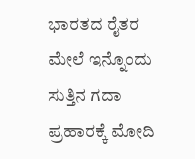ಭಾರತದ ರೈತರ ಮೇಲೆ ಇನ್ನೊಂದು ಸುತ್ತಿನ ಗದಾ ಪ್ರಹಾರಕ್ಕೆ ಮೋದಿ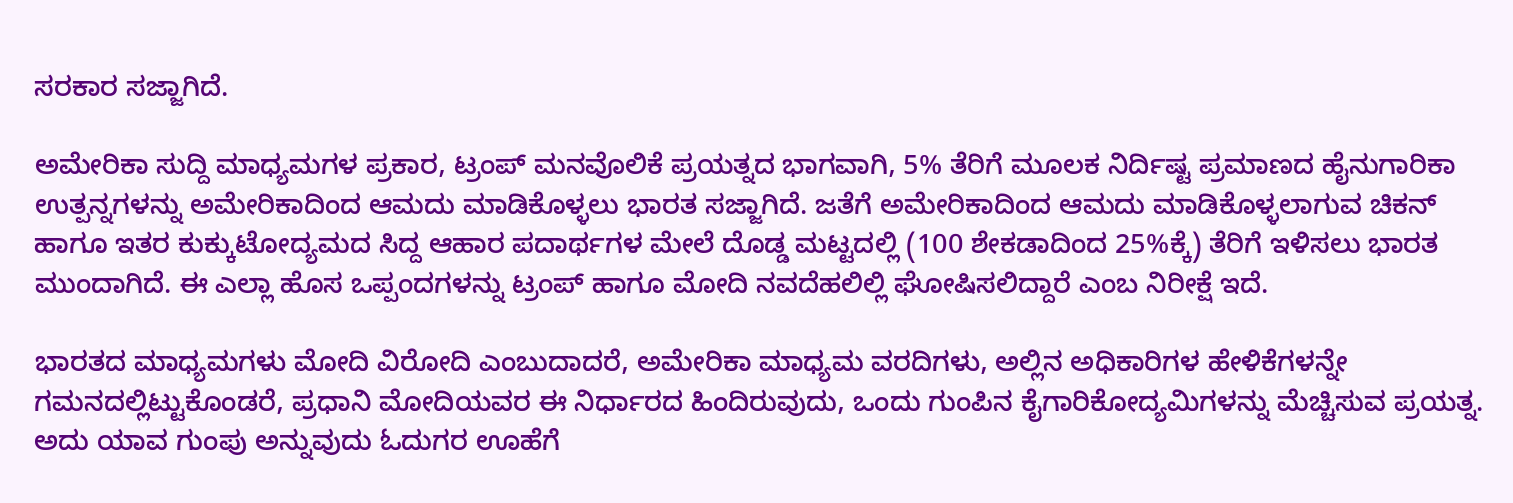ಸರಕಾರ ಸಜ್ಜಾಗಿದೆ.

ಅಮೇರಿಕಾ ಸುದ್ದಿ ಮಾಧ್ಯಮಗಳ ಪ್ರಕಾರ, ಟ್ರಂಪ್ ಮನವೊಲಿಕೆ ಪ್ರಯತ್ನದ ಭಾಗವಾಗಿ, 5% ತೆರಿಗೆ ಮೂಲಕ ನಿರ್ದಿಷ್ಟ ಪ್ರಮಾಣದ ಹೈನುಗಾರಿಕಾ ಉತ್ಪನ್ನಗಳನ್ನು ಅಮೇರಿಕಾದಿಂದ ಆಮದು ಮಾಡಿಕೊಳ್ಳಲು ಭಾರತ ಸಜ್ಜಾಗಿದೆ. ಜತೆಗೆ ಅಮೇರಿಕಾದಿಂದ ಆಮದು ಮಾಡಿಕೊಳ್ಳಲಾಗುವ ಚಿಕನ್ ಹಾಗೂ ಇತರ ಕುಕ್ಕುಟೋದ್ಯಮದ ಸಿದ್ದ ಆಹಾರ ಪದಾರ್ಥಗಳ ಮೇಲೆ ದೊಡ್ಡ ಮಟ್ಟದಲ್ಲಿ (100 ಶೇಕಡಾದಿಂದ 25%ಕ್ಕೆ) ತೆರಿಗೆ ಇಳಿಸಲು ಭಾರತ ಮುಂದಾಗಿದೆ. ಈ ಎಲ್ಲಾ ಹೊಸ ಒಪ್ಪಂದಗಳನ್ನು ಟ್ರಂಪ್ ಹಾಗೂ ಮೋದಿ ನವದೆಹಲಿಲ್ಲಿ ಘೋಷಿಸಲಿದ್ದಾರೆ ಎಂಬ ನಿರೀಕ್ಷೆ ಇದೆ.

ಭಾರತದ ಮಾಧ್ಯಮಗಳು ಮೋದಿ ವಿರೋದಿ ಎಂಬುದಾದರೆ, ಅಮೇರಿಕಾ ಮಾಧ್ಯಮ ವರದಿಗಳು, ಅಲ್ಲಿನ ಅಧಿಕಾರಿಗಳ ಹೇಳಿಕೆಗಳನ್ನೇ ಗಮನದಲ್ಲಿಟ್ಟುಕೊಂಡರೆ, ಪ್ರಧಾನಿ ಮೋದಿಯವರ ಈ ನಿರ್ಧಾರದ ಹಿಂದಿರುವುದು, ಒಂದು ಗುಂಪಿನ ಕೈಗಾರಿಕೋದ್ಯಮಿಗಳನ್ನು ಮೆಚ್ಚಿಸುವ ಪ್ರಯತ್ನ. ಅದು ಯಾವ ಗುಂಪು ಅನ್ನುವುದು ಓದುಗರ ಊಹೆಗೆ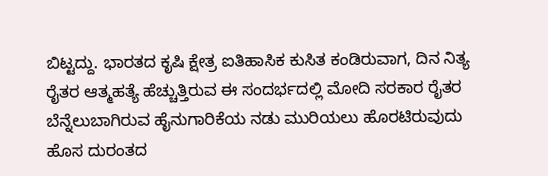ಬಿಟ್ಟದ್ದು. ಭಾರತದ ಕೃಷಿ ಕ್ಷೇತ್ರ ಐತಿಹಾಸಿಕ ಕುಸಿತ ಕಂಡಿರುವಾಗ, ದಿನ ನಿತ್ಯ ರೈತರ ಆತ್ಮಹತ್ಯೆ ಹೆಚ್ಚುತ್ತಿರುವ ಈ ಸಂದರ್ಭದಲ್ಲಿ ಮೋದಿ ಸರಕಾರ ರೈತರ ಬೆನ್ನೆಲುಬಾಗಿರುವ ಹೈನುಗಾರಿಕೆಯ ನಡು ಮುರಿಯಲು ಹೊರಟಿರುವುದು ಹೊಸ ದುರಂತದ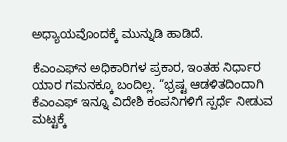ಅಧ್ಯಾಯವೊಂದಕ್ಕೆ ಮುನ್ನುಡಿ ಹಾಡಿದೆ.

ಕೆಎಂಎಫ್‍ನ ಅಧಿಕಾರಿಗಳ ಪ್ರಕಾರ, ಇಂತಹ ನಿರ್ಧಾರ ಯಾರ ಗಮನಕ್ಕೂ ಬಂದಿಲ್ಲ. “ಭ್ರಷ್ಟ ಆಡಳಿತದಿಂದಾಗಿ ಕೆಎಂಎಫ್ ಇನ್ನೂ ವಿದೇಶಿ ಕಂಪನಿಗಳಿಗೆ ಸ್ಪರ್ಧೆ ನೀಡುವ ಮಟ್ಟಕ್ಕೆ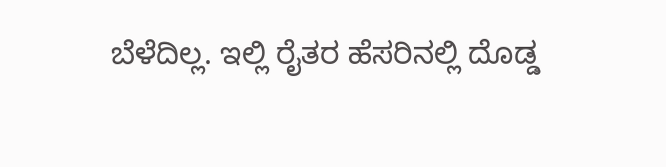ಬೆಳೆದಿಲ್ಲ. ಇಲ್ಲಿ ರೈತರ ಹೆಸರಿನಲ್ಲಿ ದೊಡ್ಡ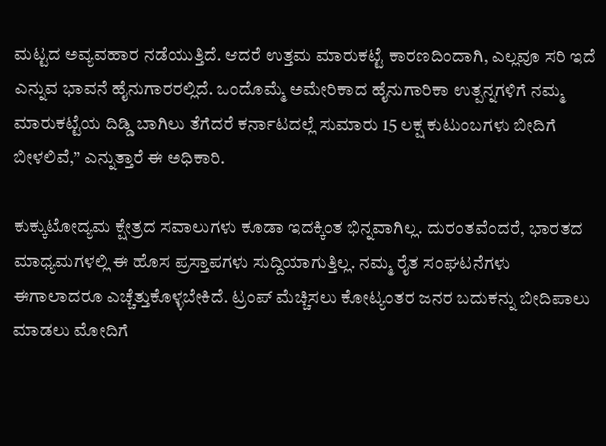ಮಟ್ಟದ ಅವ್ಯವಹಾರ ನಡೆಯುತ್ತಿದೆ. ಆದರೆ ಉತ್ತಮ ಮಾರುಕಟ್ಟೆ ಕಾರಣದಿಂದಾಗಿ, ಎಲ್ಲವೂ ಸರಿ ಇದೆ ಎನ್ನುವ ಭಾವನೆ ಹೈನುಗಾರರಲ್ಲಿದೆ. ಒಂದೊಮ್ಮೆ ಅಮೇರಿಕಾದ ಹೈನುಗಾರಿಕಾ ಉತ್ಪನ್ನಗಳಿಗೆ ನಮ್ಮ ಮಾರುಕಟ್ಟೆಯ ದಿಡ್ಡಿ ಬಾಗಿಲು ತೆಗೆದರೆ ಕರ್ನಾಟದಲ್ಲೆ ಸುಮಾರು 15 ಲಕ್ಷ ಕುಟುಂಬಗಳು ಬೀದಿಗೆ ಬೀಳಲಿವೆ,” ಎನ್ನುತ್ತಾರೆ ಈ ಅಧಿಕಾರಿ.

ಕುಕ್ಕುಟೋದ್ಯಮ ಕ್ಷೇತ್ರದ ಸವಾಲುಗಳು ಕೂಡಾ ಇದಕ್ಕಿಂತ ಭಿನ್ನವಾಗಿಲ್ಲ. ದುರಂತವೆಂದರೆ, ಭಾರತದ ಮಾಧ್ಯಮಗಳಲ್ಲಿ ಈ ಹೊಸ ಪ್ರಸ್ತಾಪಗಳು ಸುದ್ದಿಯಾಗುತ್ತಿಲ್ಲ. ನಮ್ಮ ರೈತ ಸಂಘಟನೆಗಳು ಈಗಾಲಾದರೂ ಎಚ್ಚೆತ್ತುಕೊಳ್ಳಬೇಕಿದೆ. ಟ್ರಂಪ್ ಮೆಚ್ಚಿಸಲು ಕೋಟ್ಯಂತರ ಜನರ ಬದುಕನ್ನು ಬೀದಿಪಾಲು ಮಾಡಲು ಮೋದಿಗೆ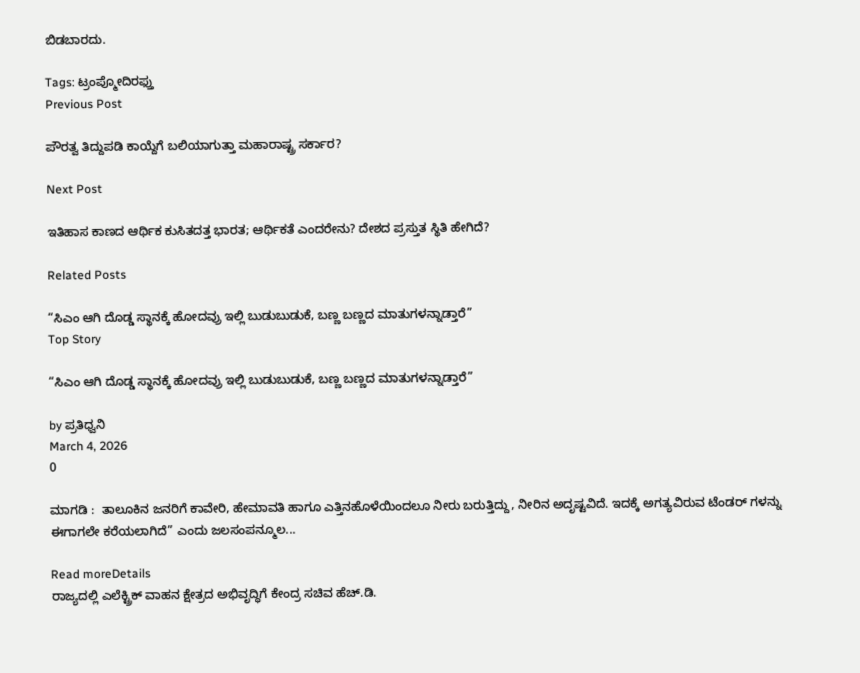ಬಿಡಬಾರದು.

Tags: ಟ್ರಂಪ್ಮೋದಿರಫ್ತು
Previous Post

ಪೌರತ್ವ ತಿದ್ದುಪಡಿ ಕಾಯ್ದೆಗೆ ಬಲಿಯಾಗುತ್ತಾ ಮಹಾರಾಷ್ಟ್ರ ಸರ್ಕಾರ?

Next Post

ಇತಿಹಾಸ ಕಾಣದ ಆರ್ಥಿಕ ಕುಸಿತದತ್ತ ಭಾರತ; ಆರ್ಥಿಕತೆ ಎಂದರೇನು? ದೇಶದ ಪ್ರಸ್ತುತ ಸ್ಥಿತಿ ಹೇಗಿದೆ?

Related Posts

“ಸಿಎಂ ಆಗಿ ದೊಡ್ಡ ಸ್ಥಾನಕ್ಕೆ ಹೋದವ್ರು ಇಲ್ಲಿ ಬುಡುಬುಡುಕೆ, ಬಣ್ಣ ಬಣ್ಣದ ಮಾತುಗಳನ್ನಾಡ್ತಾರೆ”
Top Story

“ಸಿಎಂ ಆಗಿ ದೊಡ್ಡ ಸ್ಥಾನಕ್ಕೆ ಹೋದವ್ರು ಇಲ್ಲಿ ಬುಡುಬುಡುಕೆ, ಬಣ್ಣ ಬಣ್ಣದ ಮಾತುಗಳನ್ನಾಡ್ತಾರೆ”

by ಪ್ರತಿಧ್ವನಿ
March 4, 2026
0

ಮಾಗಡಿ :  ತಾಲೂಕಿನ ಜನರಿಗೆ ಕಾವೇರಿ, ಹೇಮಾವತಿ ಹಾಗೂ ಎತ್ತಿನಹೊಳೆಯಿಂದಲೂ ನೀರು ಬರುತ್ತಿದ್ದು, ನೀರಿನ ಅದೃಷ್ಟವಿದೆ. ಇದಕ್ಕೆ ಅಗತ್ಯವಿರುವ ಟೆಂಡರ್ ಗಳನ್ನು ಈಗಾಗಲೇ ಕರೆಯಲಾಗಿದೆ” ಎಂದು ಜಲಸಂಪನ್ಮೂಲ...

Read moreDetails
ರಾಜ್ಯದಲ್ಲಿ ಎಲೆಕ್ಟ್ರಿಕ್ ವಾಹನ ಕ್ಷೇತ್ರದ ಅಭಿವೃದ್ಧಿಗೆ ಕೇಂದ್ರ ಸಚಿವ ಹೆಚ್.ಡಿ.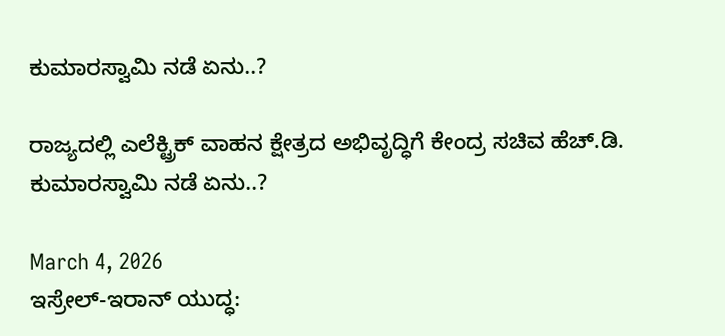ಕುಮಾರಸ್ವಾಮಿ ನಡೆ ಏನು..?

ರಾಜ್ಯದಲ್ಲಿ ಎಲೆಕ್ಟ್ರಿಕ್ ವಾಹನ ಕ್ಷೇತ್ರದ ಅಭಿವೃದ್ಧಿಗೆ ಕೇಂದ್ರ ಸಚಿವ ಹೆಚ್.ಡಿ. ಕುಮಾರಸ್ವಾಮಿ ನಡೆ ಏನು..?

March 4, 2026
ಇಸ್ರೇಲ್-ಇರಾನ್ ಯುದ್ಧ: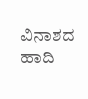ವಿನಾಶದ ಹಾದಿ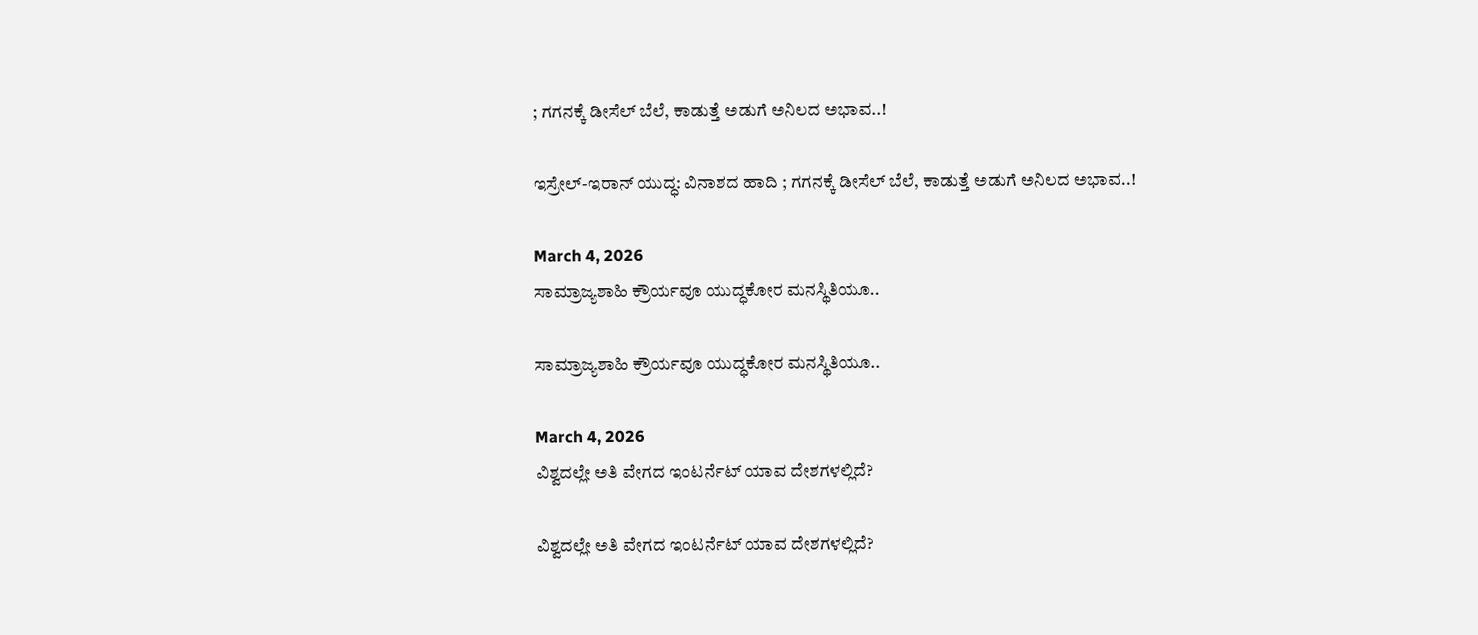; ಗಗನಕ್ಕೆ ಡೀಸೆಲ್ ಬೆಲೆ, ಕಾಡುತ್ತೆ ಅಡುಗೆ ಅನಿಲದ ಅಭಾವ..!

ಇಸ್ರೇಲ್-ಇರಾನ್ ಯುದ್ಧ: ವಿನಾಶದ ಹಾದಿ ; ಗಗನಕ್ಕೆ ಡೀಸೆಲ್ ಬೆಲೆ, ಕಾಡುತ್ತೆ ಅಡುಗೆ ಅನಿಲದ ಅಭಾವ..!

March 4, 2026
ಸಾಮ್ರಾಜ್ಯಶಾಹಿ ಕ್ರೌರ್ಯವೂ ಯುದ್ಧಕೋರ ಮನಸ್ಥಿತಿಯೂ..

ಸಾಮ್ರಾಜ್ಯಶಾಹಿ ಕ್ರೌರ್ಯವೂ ಯುದ್ಧಕೋರ ಮನಸ್ಥಿತಿಯೂ..

March 4, 2026
ವಿಶ್ವದಲ್ಲೇ ಅತಿ ವೇಗದ ಇಂಟರ್ನೆಟ್ ಯಾವ ದೇಶಗಳಲ್ಲಿದೆ?

ವಿಶ್ವದಲ್ಲೇ ಅತಿ ವೇಗದ ಇಂಟರ್ನೆಟ್ ಯಾವ ದೇಶಗಳಲ್ಲಿದೆ?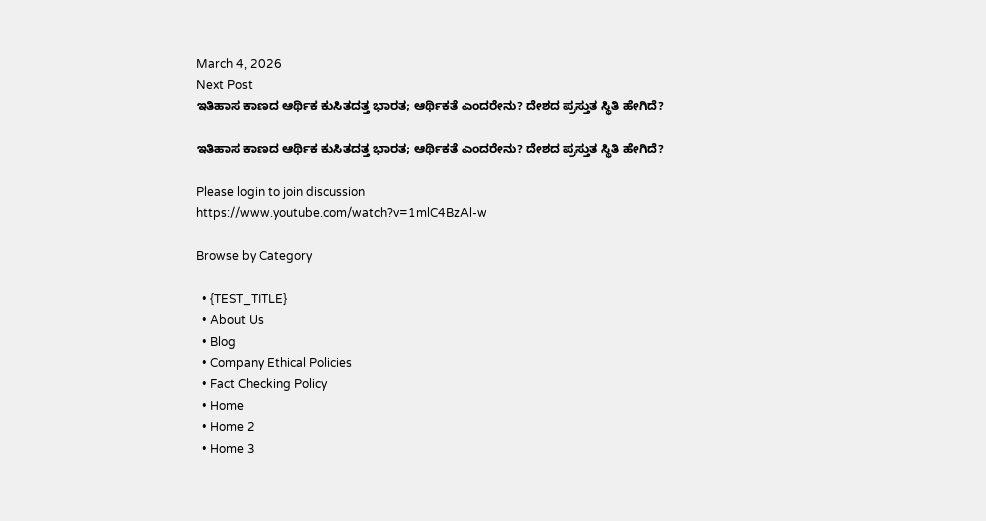March 4, 2026
Next Post
ಇತಿಹಾಸ ಕಾಣದ ಆರ್ಥಿಕ ಕುಸಿತದತ್ತ ಭಾರತ; ಆರ್ಥಿಕತೆ ಎಂದರೇನು? ದೇಶದ ಪ್ರಸ್ತುತ ಸ್ಥಿತಿ ಹೇಗಿದೆ?

ಇತಿಹಾಸ ಕಾಣದ ಆರ್ಥಿಕ ಕುಸಿತದತ್ತ ಭಾರತ; ಆರ್ಥಿಕತೆ ಎಂದರೇನು? ದೇಶದ ಪ್ರಸ್ತುತ ಸ್ಥಿತಿ ಹೇಗಿದೆ?

Please login to join discussion
https://www.youtube.com/watch?v=1mlC4BzAl-w

Browse by Category

  • {TEST_TITLE}
  • About Us
  • Blog
  • Company Ethical Policies
  • Fact Checking Policy
  • Home
  • Home 2
  • Home 3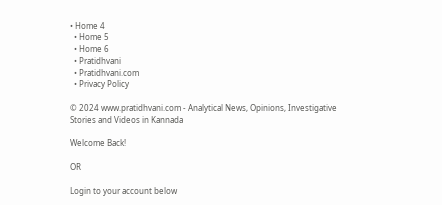• Home 4
  • Home 5
  • Home 6
  • Pratidhvani
  • Pratidhvani.com
  • Privacy Policy

© 2024 www.pratidhvani.com - Analytical News, Opinions, Investigative Stories and Videos in Kannada

Welcome Back!

OR

Login to your account below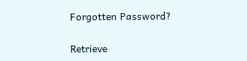Forgotten Password?

Retrieve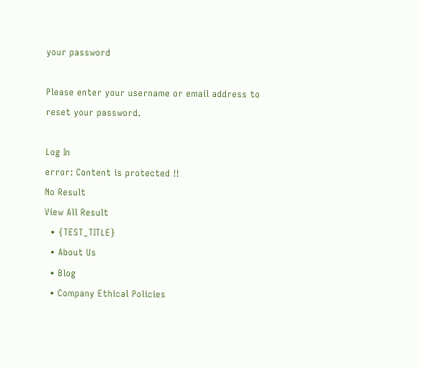your password

Please enter your username or email address to reset your password.

Log In
error: Content is protected !!
No Result
View All Result
  • {TEST_TITLE}
  • About Us
  • Blog
  • Company Ethical Policies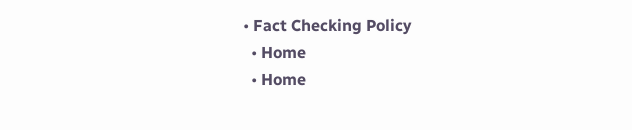• Fact Checking Policy
  • Home
  • Home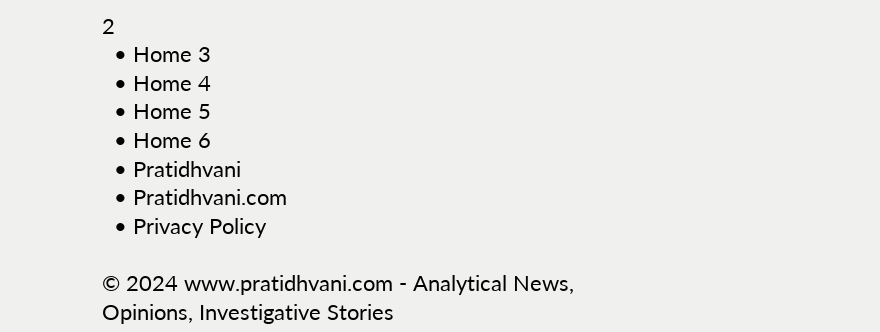2
  • Home 3
  • Home 4
  • Home 5
  • Home 6
  • Pratidhvani
  • Pratidhvani.com
  • Privacy Policy

© 2024 www.pratidhvani.com - Analytical News, Opinions, Investigative Stories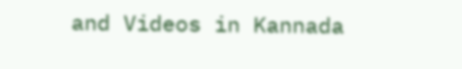and Videos in Kannada